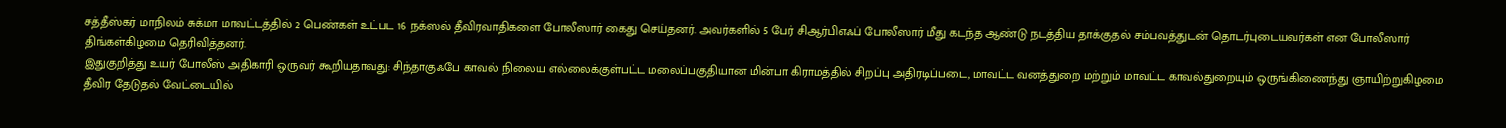சத்தீஸ்கர் மாநிலம் சுக்மா மாவட்டத்தில் 2 பெண்கள் உட்பட 16 நக்ஸல் தீவிரவாதிகளை போலீஸார் கைது செய்தனர். அவர்களில் 5 பேர் சிஆர்பிஎஃப் போலீஸார் மீது கடந்த ஆண்டு நடத்திய தாக்குதல் சம்பவத்துடன் தொடர்புடையவர்கள் என போலீஸார் திங்கள்கிழமை தெரிவித்தனர்.
இதுகுறித்து உயர் போலீஸ் அதிகாரி ஒருவர் கூறியதாவது: சிந்தாகுஃபே காவல் நிலைய எல்லைக்குள்பட்ட மலைப்பகுதியான மின்பா கிராமத்தில் சிறப்பு அதிரடிப்படை, மாவட்ட வனத்துறை மற்றும் மாவட்ட காவல்துறையும் ஒருங்கிணைந்து ஞாயிற்றுகிழமை தீவிர தேடுதல் வேட்டையில்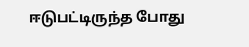ஈடுபட்டிருந்த போது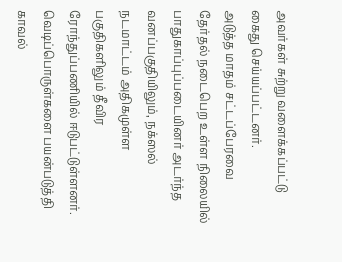அவர்கள் சுற்று வளைக்கப்பட்டு கைது செய்யப்பட்டனர்.
அடுத்த மாதம் சட்டப்பேரவை தேர்தல் நடைபெற உள்ள நிலையில் பாதுகாப்புப்படையினர் அடர்ந்த வனப்பகுதியிலும், நக்ஸல் நடமாட்டம் அதிகமுள்ள பகுதிகளிலும் தீவிர ரோந்துப்பணியில் ஈடுபட்டுள்ளனர். வெடிப்பொருள்களை பயன்படுத்தி காவல்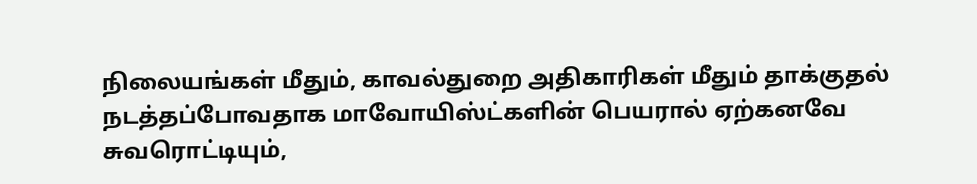நிலையங்கள் மீதும், காவல்துறை அதிகாரிகள் மீதும் தாக்குதல் நடத்தப்போவதாக மாவோயிஸ்ட்களின் பெயரால் ஏற்கனவே சுவரொட்டியும்,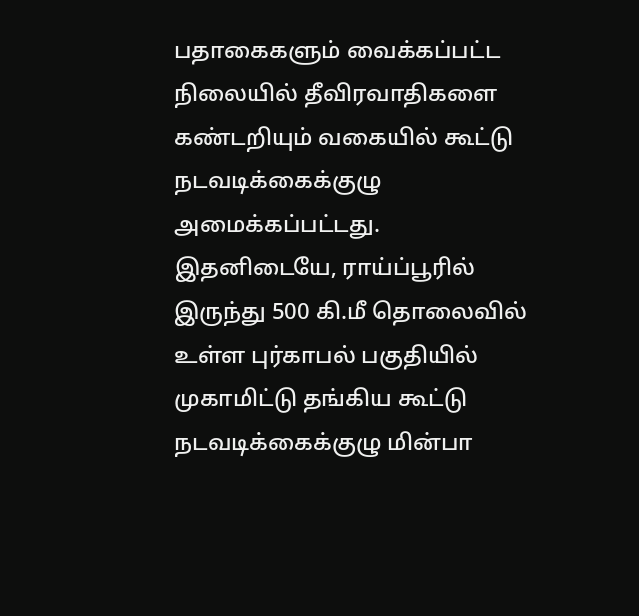பதாகைகளும் வைக்கப்பட்ட நிலையில் தீவிரவாதிகளை கண்டறியும் வகையில் கூட்டு நடவடிக்கைக்குழு அமைக்கப்பட்டது.
இதனிடையே, ராய்ப்பூரில் இருந்து 500 கி.மீ தொலைவில் உள்ள புர்காபல் பகுதியில் முகாமிட்டு தங்கிய கூட்டு நடவடிக்கைக்குழு மின்பா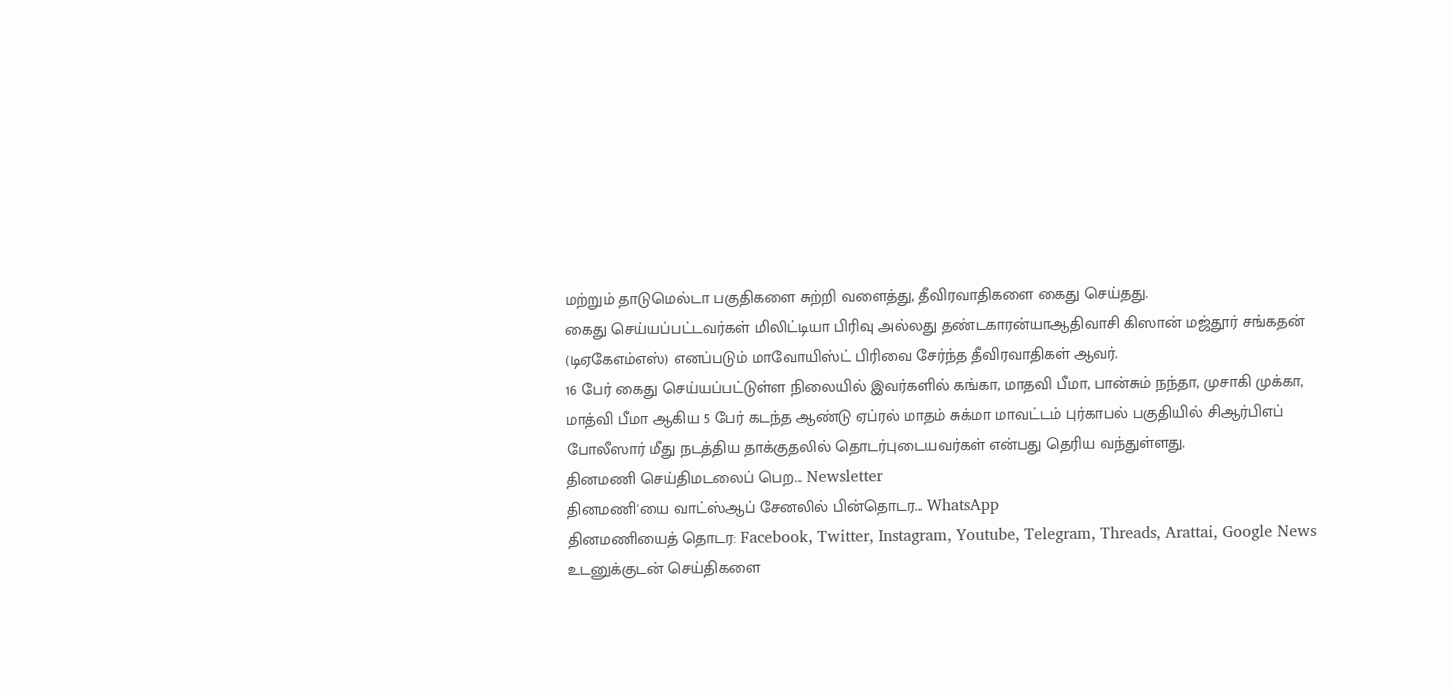மற்றும் தாடுமெல்டா பகுதிகளை சுற்றி வளைத்து, தீவிரவாதிகளை கைது செய்தது.
கைது செய்யப்பட்டவர்கள் மிலிட்டியா பிரிவு அல்லது தண்டகாரன்யாஆதிவாசி கிஸான் மஜ்தூர் சங்கதன் (டிஏகேஎம்எஸ்) எனப்படும் மாவோயிஸ்ட் பிரிவை சேர்ந்த தீவிரவாதிகள் ஆவர்.
16 பேர் கைது செய்யப்பட்டுள்ள நிலையில் இவர்களில் கங்கா, மாதவி பீமா, பான்சும் நந்தா, முசாகி முக்கா, மாத்வி பீமா ஆகிய 5 பேர் கடந்த ஆண்டு ஏப்ரல் மாதம் சுக்மா மாவட்டம் புர்காபல் பகுதியில் சிஆர்பிஎப் போலீஸார் மீது நடத்திய தாக்குதலில் தொடர்புடையவர்கள் என்பது தெரிய வந்துள்ளது.
தினமணி செய்திமடலைப் பெற... Newsletter
தினமணி'யை வாட்ஸ்ஆப் சேனலில் பின்தொடர... WhatsApp
தினமணியைத் தொடர: Facebook, Twitter, Instagram, Youtube, Telegram, Threads, Arattai, Google News
உடனுக்குடன் செய்திகளை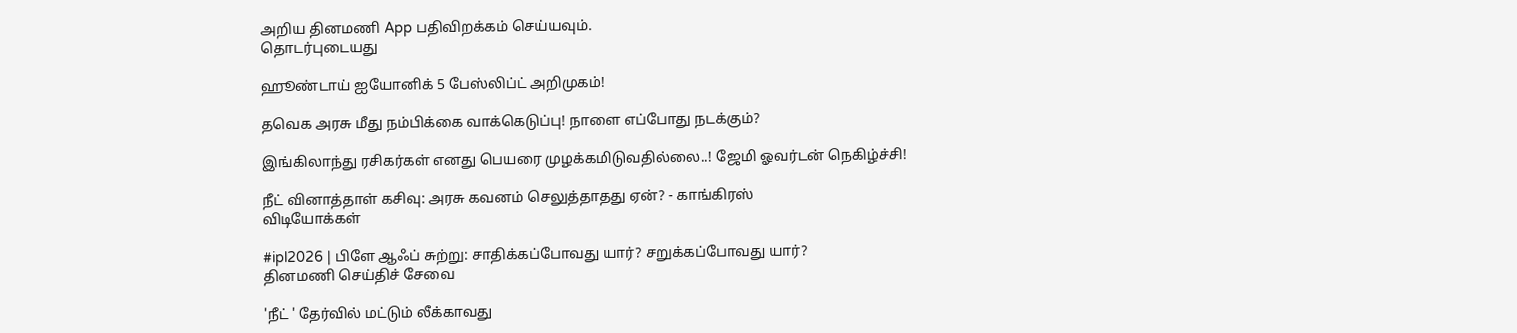அறிய தினமணி App பதிவிறக்கம் செய்யவும்.
தொடர்புடையது

ஹூண்டாய் ஐயோனிக் 5 பேஸ்லிப்ட் அறிமுகம்!

தவெக அரசு மீது நம்பிக்கை வாக்கெடுப்பு! நாளை எப்போது நடக்கும்?

இங்கிலாந்து ரசிகர்கள் எனது பெயரை முழக்கமிடுவதில்லை..! ஜேமி ஓவர்டன் நெகிழ்ச்சி!

நீட் வினாத்தாள் கசிவு: அரசு கவனம் செலுத்தாதது ஏன்? - காங்கிரஸ்
விடியோக்கள்

#ipl2026 | பிளே ஆஃப் சுற்று: சாதிக்கப்போவது யார்? சறுக்கப்போவது யார்?
தினமணி செய்திச் சேவை

'நீட் ' தேர்வில் மட்டும் லீக்காவது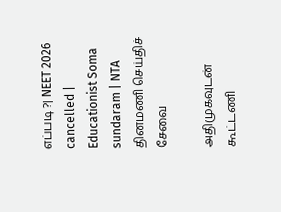எப்படி ?| NEET 2026 cancelled | Educationist Soma sundaram | NTA
தினமணி செய்திச் சேவை

அதிமுகவுடன் கூட்டணி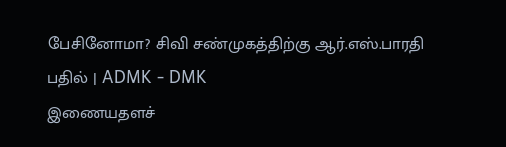பேசினோமா? சிவி சண்முகத்திற்கு ஆர்.எஸ்.பாரதி பதில் | ADMK - DMK
இணையதளச்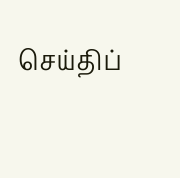செய்திப்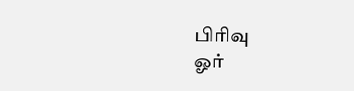பிரிவு
ஓர்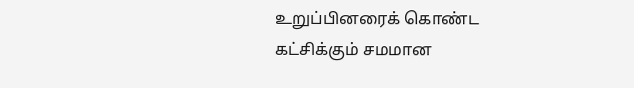உறுப்பினரைக் கொண்ட கட்சிக்கும் சமமான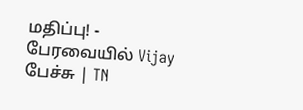மதிப்பு! - பேரவையில் Vijay பேச்சு | TN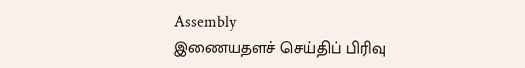Assembly
இணையதளச் செய்திப் பிரிவு